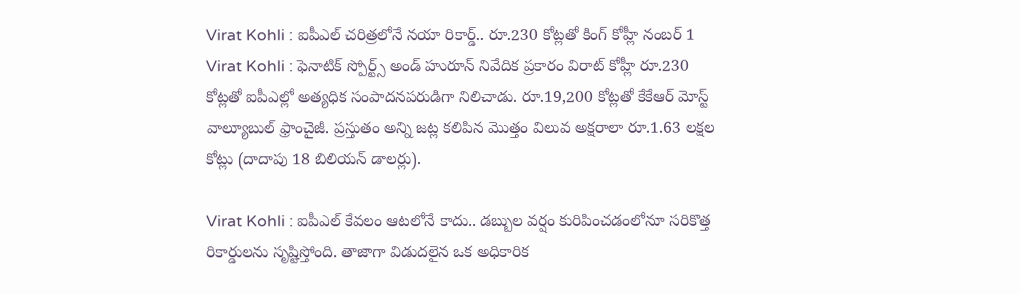Virat Kohli : ఐపీఎల్ చరిత్రలోనే నయా రికార్డ్.. రూ.230 కోట్లతో కింగ్ కోహ్లీ నంబర్ 1
Virat Kohli : ఫెనాటిక్ స్పోర్ట్స్ అండ్ హురూన్ నివేదిక ప్రకారం విరాట్ కోహ్లీ రూ.230 కోట్లతో ఐపీఎల్లో అత్యధిక సంపాదనపరుడిగా నిలిచాడు. రూ.19,200 కోట్లతో కేకేఆర్ మోస్ట్ వాల్యూబుల్ ఫ్రాంచైజీ. ప్రస్తుతం అన్ని జట్ల కలిపిన మొత్తం విలువ అక్షరాలా రూ.1.63 లక్షల కోట్లు (దాదాపు 18 బిలియన్ డాలర్లు).

Virat Kohli : ఐపీఎల్ కేవలం ఆటలోనే కాదు.. డబ్బుల వర్షం కురిపించడంలోనూ సరికొత్త రికార్డులను సృష్టిస్తోంది. తాజాగా విడుదలైన ఒక అధికారిక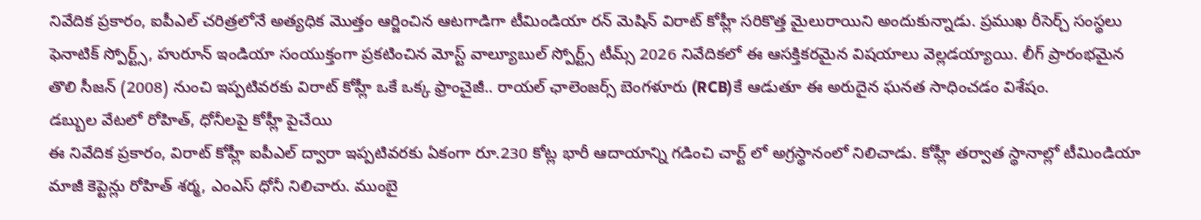నివేదిక ప్రకారం, ఐపీఎల్ చరిత్రలోనే అత్యధిక మొత్తం ఆర్జించిన ఆటగాడిగా టీమిండియా రన్ మెషిన్ విరాట్ కోహ్లీ సరికొత్త మైలురాయిని అందుకున్నాడు. ప్రముఖ రీసెర్చ్ సంస్థలు ఫెనాటిక్ స్పోర్ట్స్, హురూన్ ఇండియా సంయుక్తంగా ప్రకటించిన మోస్ట్ వాల్యూబుల్ స్పోర్ట్స్ టీమ్స్ 2026 నివేదికలో ఈ ఆసక్తికరమైన విషయాలు వెల్లడయ్యాయి. లీగ్ ప్రారంభమైన తొలి సీజన్ (2008) నుంచి ఇప్పటివరకు విరాట్ కోహ్లీ ఒకే ఒక్క ఫ్రాంచైజీ.. రాయల్ ఛాలెంజర్స్ బెంగళూరు (RCB)కే ఆడుతూ ఈ అరుదైన ఘనత సాధించడం విశేషం.
డబ్బుల వేటలో రోహిత్, ధోనీలపై కోహ్లీ పైచేయి
ఈ నివేదిక ప్రకారం, విరాట్ కోహ్లీ ఐపీఎల్ ద్వారా ఇప్పటివరకు ఏకంగా రూ.230 కోట్ల భారీ ఆదాయాన్ని గడించి చార్ట్ లో అగ్రస్థానంలో నిలిచాడు. కోహ్లీ తర్వాత స్థానాల్లో టీమిండియా మాజీ కెప్టెన్లు రోహిత్ శర్మ, ఎంఎస్ ధోనీ నిలిచారు. ముంబై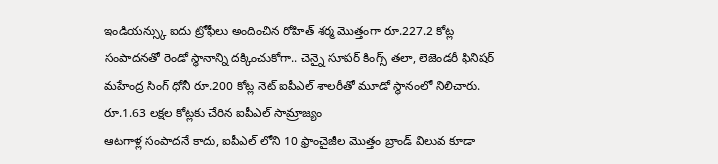ఇండియన్స్కు ఐదు ట్రోఫీలు అందించిన రోహిత్ శర్మ మొత్తంగా రూ.227.2 కోట్ల సంపాదనతో రెండో స్థానాన్ని దక్కించుకోగా.. చెన్నై సూపర్ కింగ్స్ తలా, లెజెండరీ ఫినిషర్ మహేంద్ర సింగ్ ధోనీ రూ.200 కోట్ల నెట్ ఐపీఎల్ శాలరీతో మూడో స్థానంలో నిలిచారు.
రూ.1.63 లక్షల కోట్లకు చేరిన ఐపీఎల్ సామ్రాజ్యం
ఆటగాళ్ల సంపాదనే కాదు, ఐపీఎల్ లోని 10 ఫ్రాంచైజీల మొత్తం బ్రాండ్ విలువ కూడా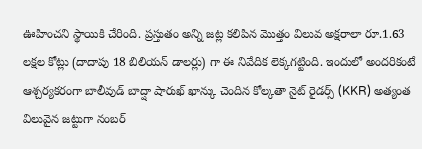ఊహించని స్థాయికి చేరింది. ప్రస్తుతం అన్ని జట్ల కలిపిన మొత్తం విలువ అక్షరాలా రూ.1.63 లక్షల కోట్లు (దాదాపు 18 బిలియన్ డాలర్లు) గా ఈ నివేదిక లెక్కగట్టింది. ఇందులో అందరికంటే ఆశ్చర్యకరంగా బాలీవుడ్ బాద్షా షారుఖ్ ఖాన్కు చెందిన కోల్కతా నైట్ రైడర్స్ (KKR) అత్యంత విలువైన జట్టుగా నంబర్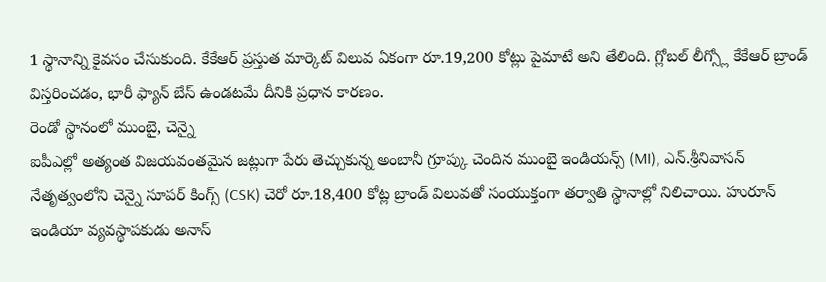1 స్థానాన్ని కైవసం చేసుకుంది. కేకేఆర్ ప్రస్తుత మార్కెట్ విలువ ఏకంగా రూ.19,200 కోట్లు పైమాటే అని తేలింది. గ్లోబల్ లీగ్స్లో కేకేఆర్ బ్రాండ్ విస్తరించడం, భారీ ఫ్యాన్ బేస్ ఉండటమే దీనికి ప్రధాన కారణం.
రెండో స్థానంలో ముంబై, చెన్నై
ఐపీఎల్లో అత్యంత విజయవంతమైన జట్లుగా పేరు తెచ్చుకున్న అంబానీ గ్రూప్కు చెందిన ముంబై ఇండియన్స్ (MI), ఎన్.శ్రీనివాసన్ నేతృత్వంలోని చెన్నై సూపర్ కింగ్స్ (CSK) చెరో రూ.18,400 కోట్ల బ్రాండ్ విలువతో సంయుక్తంగా తర్వాతి స్థానాల్లో నిలిచాయి. హురూన్ ఇండియా వ్యవస్థాపకుడు అనాస్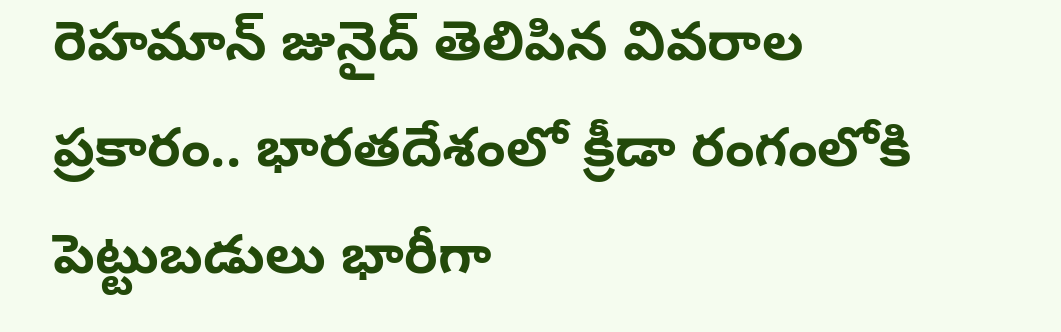రెహమాన్ జునైద్ తెలిపిన వివరాల ప్రకారం.. భారతదేశంలో క్రీడా రంగంలోకి పెట్టుబడులు భారీగా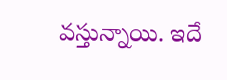వస్తున్నాయి. ఇదే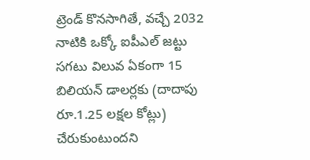ట్రెండ్ కొనసాగితే, వచ్చే 2032 నాటికి ఒక్కో ఐపీఎల్ జట్టు సగటు విలువ ఏకంగా 15 బిలియన్ డాలర్లకు (దాదాపు రూ.1.25 లక్షల కోట్లు) చేరుకుంటుందని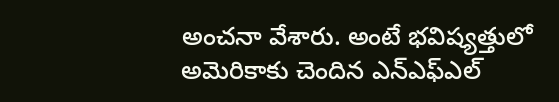అంచనా వేశారు. అంటే భవిష్యత్తులో అమెరికాకు చెందిన ఎన్ఎఫ్ఎల్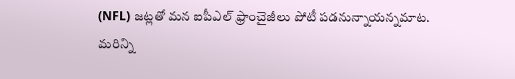(NFL) జట్లతో మన ఐపీఎల్ ఫ్రాంచైజీలు పోటీ పడనున్నాయన్నమాట.
మరిన్ని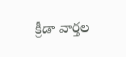క్రీడా వార్తల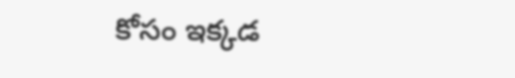కోసం ఇక్కడ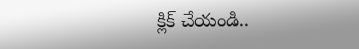క్లిక్ చేయండి..